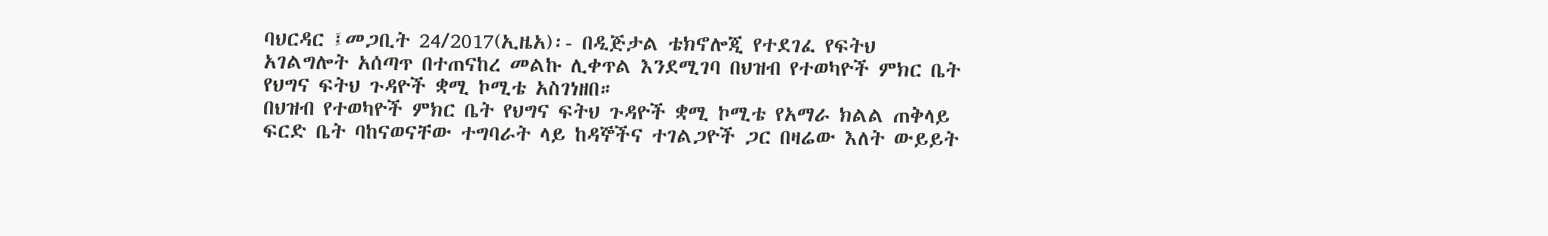ባህርዳር ፤መጋቢት 24/2017(ኢዜአ)፡- በዲጅታል ቴክኖሎጂ የተደገፈ የፍትህ አገልግሎት አሰጣጥ በተጠናከረ መልኩ ሊቀጥል እንደሚገባ በህዝብ የተወካዮች ምክር ቤት የህግና ፍትህ ጉዳዮች ቋሚ ኮሚቴ አስገነዘበ።
በህዝብ የተወካዮች ምክር ቤት የህግና ፍትህ ጉዳዮች ቋሚ ኮሚቴ የአማራ ክልል ጠቅላይ ፍርድ ቤት ባከናወናቸው ተግባራት ላይ ከዳኞችና ተገልጋዮች ጋር በዛሬው እለት ውይይት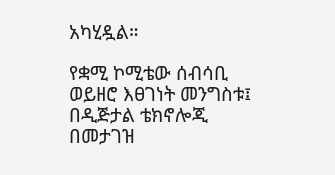አካሂዷል።

የቋሚ ኮሚቴው ሰብሳቢ ወይዘሮ እፀገነት መንግስቱ፤ በዲጅታል ቴክኖሎጂ በመታገዝ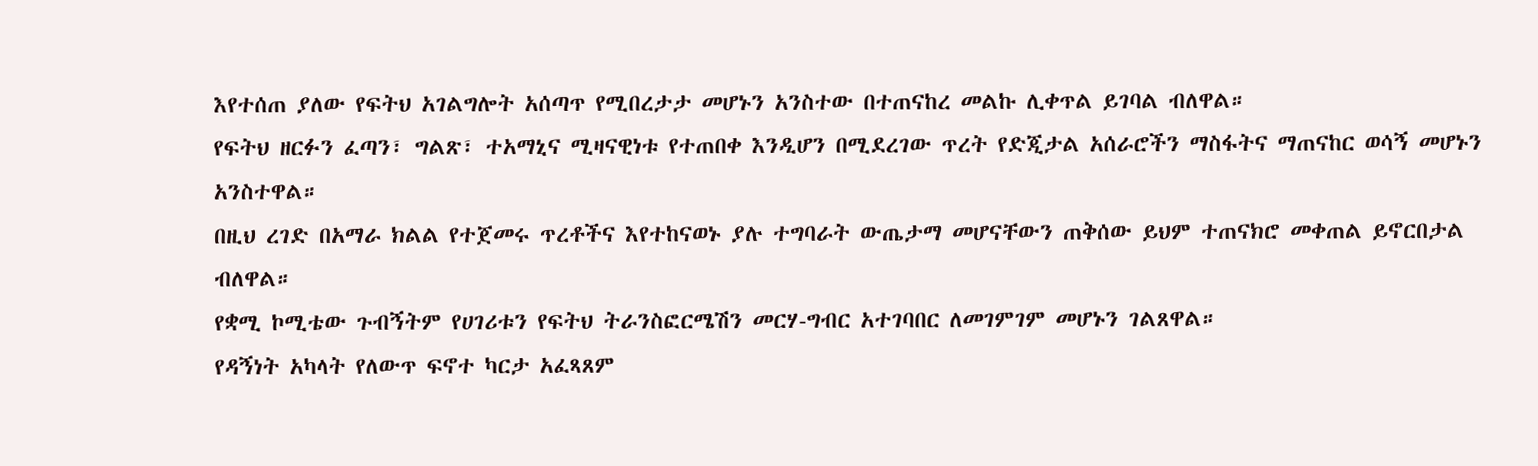እየተሰጠ ያለው የፍትህ አገልግሎት አሰጣጥ የሚበረታታ መሆኑን አንስተው በተጠናከረ መልኩ ሊቀጥል ይገባል ብለዋል።
የፍትህ ዘርፉን ፈጣን፣ ግልጽ፣ ተአማኒና ሚዛናዊነቱ የተጠበቀ እንዲሆን በሚደረገው ጥረት የድጂታል አሰራሮችን ማስፋትና ማጠናከር ወሳኝ መሆኑን አንስተዋል።
በዚህ ረገድ በአማራ ክልል የተጀመሩ ጥረቶችና እየተከናወኑ ያሉ ተግባራት ውጤታማ መሆናቸውን ጠቅሰው ይህም ተጠናክሮ መቀጠል ይኖርበታል ብለዋል።
የቋሚ ኮሚቴው ጉብኝትም የሀገሪቱን የፍትህ ትራንስፎርሜሽን መርሃ-ግብር አተገባበር ለመገምገም መሆኑን ገልጸዋል።
የዳኝነት አካላት የለውጥ ፍኖተ ካርታ አፈጻጸም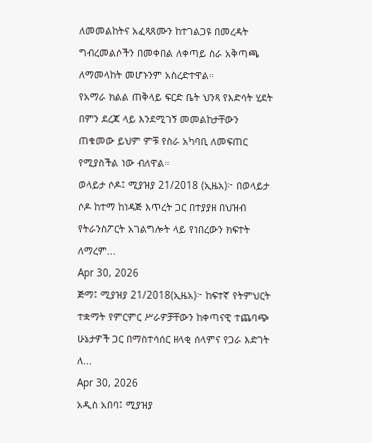ለመመልከትና አፈጻጸሙን ከተገልጋዩ በመረዳት ግብረመልሶችን በመቀበል ለቀጣይ ስራ አቅጣጫ ለማመላከት መሆኑንም አስረድተዋል።
የአማራ ክልል ጠቅላይ ፍርድ ቤት ህንጻ የእድሳት ሂደት በምን ደረጃ ላይ እንደሚገኝ መመልከታቸውን ጠቁመው ይህም ምቹ የስራ አካባቢ ለመፍጠር የሚያስችል ነው ብለዋል።
ወላይታ ሶዶ፤ ሚያዝያ 21/2018 (ኢዜአ)፦ በወላይታ ሶዶ ከተማ ከነዳጅ እጥረት ጋር በተያያዘ በህዝብ የትራንስፖርት አገልግሎት ላይ የነበረውን ክፍተት ለማረም...
Apr 30, 2026
ጅማ፤ ሚያዝያ 21/2018(ኢዜአ)፦ ከፍተኛ የትምህርት ተቋማት የምርምር ሥራዎቻቸውን ከቀጣናዊ ተጨባጭ ሁኔታዎች ጋር በማስተሳሰር ዘላቂ ሰላምና የጋራ እድገት ለ...
Apr 30, 2026
አዲስ አበባ፤ ሚያዝያ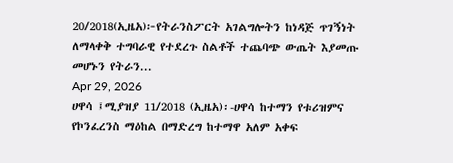20/2018(ኢዜአ)፦የትራንስፖርት አገልግሎትን ከነዳጅ ጥገኝነት ለማላቀቅ ተግባራዊ የተደረጉ ስልቶች ተጨባጭ ውጤት እያመጡ መሆኑን የትራን...
Apr 29, 2026
ሀዋሳ ፤ሚያዝያ 11/2018 (ኢዜአ)፡-ሀዋሳ ከተማን የቱሪዝምና የኮንፈረንስ ማዕከል በማድረግ ከተማዋ አለም አቀፍ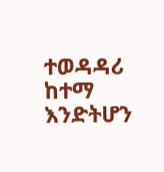ተወዳዳሪ ከተማ እንድትሆን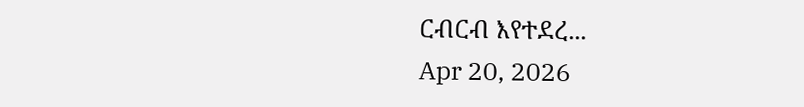ርብርብ እየተደረ...
Apr 20, 2026